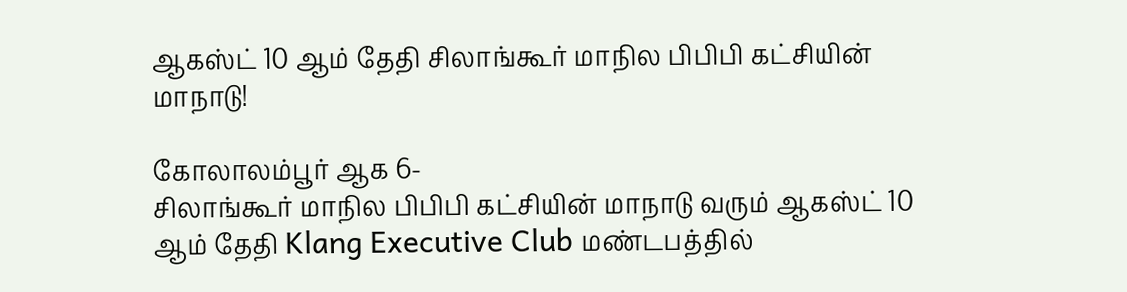ஆகஸ்ட் 10 ஆம் தேதி சிலாங்கூர் மாநில பிபிபி கட்சியின் மாநாடு!

கோலாலம்பூர் ஆக 6-
சிலாங்கூர் மாநில பிபிபி கட்சியின் மாநாடு வரும் ஆகஸ்ட் 10 ஆம் தேதி Klang Executive Club மண்டபத்தில்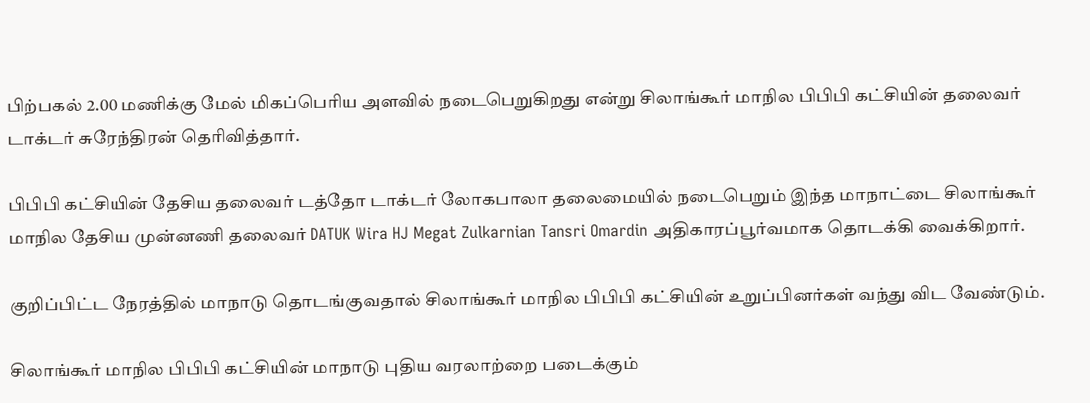பிற்பகல் 2.00 மணிக்கு மேல் மிகப்பெரிய அளவில் நடைபெறுகிறது என்று சிலாங்கூர் மாநில பிபிபி கட்சியின் தலைவர் டாக்டர் சுரேந்திரன் தெரிவித்தார்.

பிபிபி கட்சியின் தேசிய தலைவர் டத்தோ டாக்டர் லோகபாலா தலைமையில் நடைபெறும் இந்த மாநாட்டை சிலாங்கூர் மாநில தேசிய முன்னணி தலைவர் DATUK Wira HJ Megat Zulkarnian Tansri Omardin அதிகாரப்பூர்வமாக தொடக்கி வைக்கிறார்.

குறிப்பிட்ட நேரத்தில் மாநாடு தொடங்குவதால் சிலாங்கூர் மாநில பிபிபி கட்சியின் உறுப்பினர்கள் வந்து விட வேண்டும்.

சிலாங்கூர் மாநில பிபிபி கட்சியின் மாநாடு புதிய வரலாற்றை படைக்கும்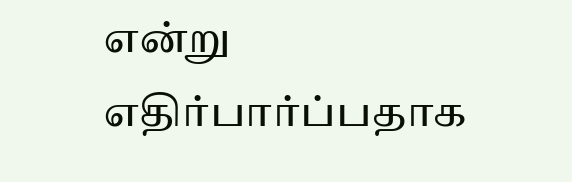என்று எதிர்பார்ப்பதாக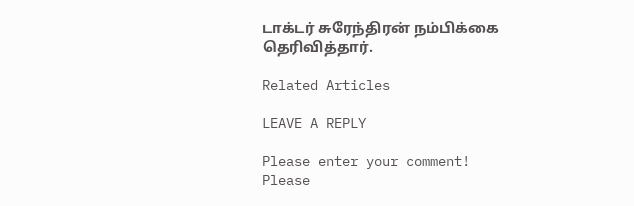டாக்டர் சுரேந்திரன் நம்பிக்கை தெரிவித்தார்.

Related Articles

LEAVE A REPLY

Please enter your comment!
Please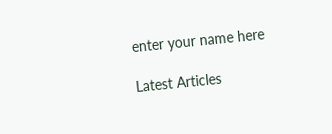enter your name here

Latest Articles